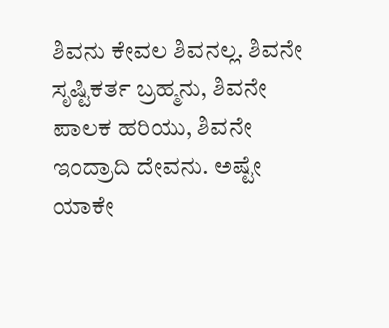ಶಿವನು ಕೇವಲ ಶಿವನಲ್ಲ. ಶಿವನೇ ಸೃಷ್ಟಿಕರ್ತ ಬ್ರಹ್ಮನು, ಶಿವನೇ ಪಾಲಕ ಹರಿಯು, ಶಿವನೇ ಇಂದ್ರಾದಿ ದೇವನು. ಅಷ್ಟೇ ಯಾಕೇ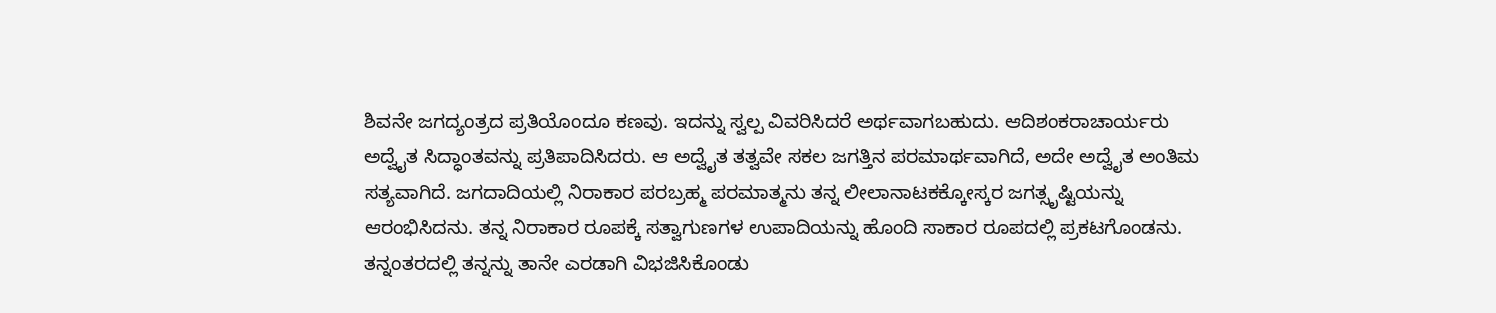ಶಿವನೇ ಜಗದ್ಯಂತ್ರದ ಪ್ರತಿಯೊಂದೂ ಕಣವು. ಇದನ್ನು ಸ್ವಲ್ಪ ವಿವರಿಸಿದರೆ ಅರ್ಥವಾಗಬಹುದು. ಆದಿಶಂಕರಾಚಾರ್ಯರು ಅದ್ವೈತ ಸಿದ್ಧಾಂತವನ್ನು ಪ್ರತಿಪಾದಿಸಿದರು. ಆ ಅದ್ವೈತ ತತ್ವವೇ ಸಕಲ ಜಗತ್ತಿನ ಪರಮಾರ್ಥವಾಗಿದೆ, ಅದೇ ಅದ್ವೈತ ಅಂತಿಮ ಸತ್ಯವಾಗಿದೆ. ಜಗದಾದಿಯಲ್ಲಿ ನಿರಾಕಾರ ಪರಬ್ರಹ್ಮ ಪರಮಾತ್ಮನು ತನ್ನ ಲೀಲಾನಾಟಕಕ್ಕೋಸ್ಕರ ಜಗತ್ಸೃಷ್ಟಿಯನ್ನು ಆರಂಭಿಸಿದನು. ತನ್ನ ನಿರಾಕಾರ ರೂಪಕ್ಕೆ ಸತ್ವಾಗುಣಗಳ ಉಪಾದಿಯನ್ನು ಹೊಂದಿ ಸಾಕಾರ ರೂಪದಲ್ಲಿ ಪ್ರಕಟಗೊಂಡನು. ತನ್ನಂತರದಲ್ಲಿ ತನ್ನನ್ನು ತಾನೇ ಎರಡಾಗಿ ವಿಭಜಿಸಿಕೊಂಡು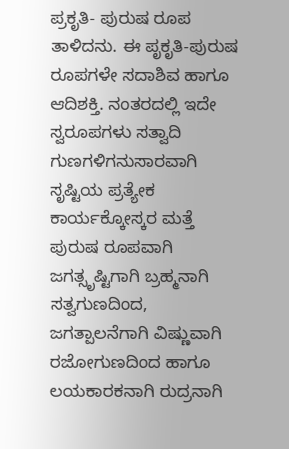ಪ್ರಕೃತಿ- ಪುರುಷ ರೂಪ ತಾಳಿದನು. ಈ ಪೃಕೃತಿ-ಪುರುಷ ರೂಪಗಳೇ ಸದಾಶಿವ ಹಾಗೂ ಆದಿಶಕ್ತಿ. ನಂತರದಲ್ಲಿ ಇದೇ ಸ್ವರೂಪಗಳು ಸತ್ವಾದಿ ಗುಣಗಳಿಗನುಸಾರವಾಗಿ ಸೃಷ್ಟಿಯ ಪ್ರತ್ಯೇಕ ಕಾರ್ಯಕ್ಕೋಸ್ಕರ ಮತ್ತೆ ಪುರುಷ ರೂಪವಾಗಿ ಜಗತ್ಸೃಷ್ಟಿಗಾಗಿ ಬ್ರಹ್ಮನಾಗಿ ಸತ್ವಗುಣದಿಂದ, ಜಗತ್ಪಾಲನೆಗಾಗಿ ವಿಷ್ಣುವಾಗಿ ರಜೋಗುಣದಿಂದ ಹಾಗೂ ಲಯಕಾರಕನಾಗಿ ರುದ್ರನಾಗಿ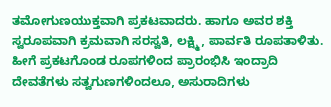ತಮೋಗುಣಯುಕ್ತವಾಗಿ ಪ್ರಕಟವಾದರು. ಹಾಗೂ ಅವರ ಶಕ್ತಿ ಸ್ವರೂಪವಾಗಿ ಕ್ರಮವಾಗಿ ಸರಸ್ವತಿ, ಲಕ್ಷ್ಮಿ, ಪಾರ್ವತಿ ರೂಪತಾಳಿತು. ಹೀಗೆ ಪ್ರಕಟಗೊಂಡ ರೂಪಗಳಿಂದ ಪ್ರಾರಂಭಿಸಿ ಇಂದ್ರಾದಿ ದೇವತೆಗಳು ಸತ್ವಗುಣಗಳಿಂದಲೂ, ಅಸುರಾದಿಗಳು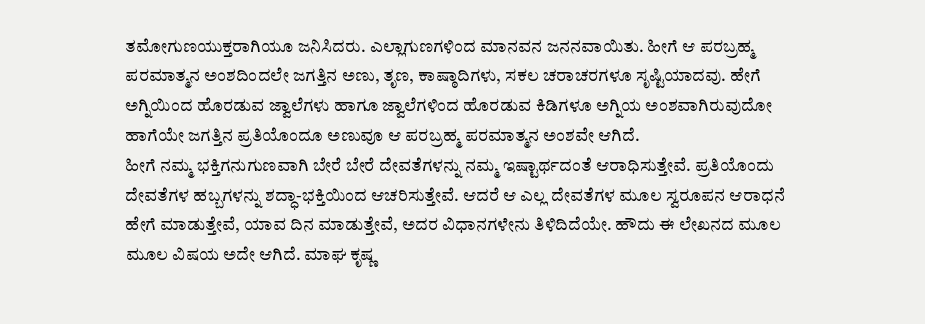ತಮೋಗುಣಯುಕ್ತರಾಗಿಯೂ ಜನಿಸಿದರು. ಎಲ್ಲಾಗುಣಗಳಿಂದ ಮಾನವನ ಜನನವಾಯಿತು. ಹೀಗೆ ಆ ಪರಬ್ರಹ್ಮ ಪರಮಾತ್ಮನ ಅಂಶದಿಂದಲೇ ಜಗತ್ತಿನ ಅಣು, ತೃಣ, ಕಾಷ್ಠಾದಿಗಳು, ಸಕಲ ಚರಾಚರಗಳೂ ಸೃಷ್ಟಿಯಾದವು. ಹೇಗೆ ಅಗ್ನಿಯಿಂದ ಹೊರಡುವ ಜ್ವಾಲೆಗಳು ಹಾಗೂ ಜ್ವಾಲೆಗಳಿಂದ ಹೊರಡುವ ಕಿಡಿಗಳೂ ಅಗ್ನಿಯ ಅಂಶವಾಗಿರುವುದೋ ಹಾಗೆಯೇ ಜಗತ್ತಿನ ಪ್ರತಿಯೊಂದೂ ಅಣುವೂ ಆ ಪರಬ್ರಹ್ಮ ಪರಮಾತ್ಮನ ಅಂಶವೇ ಆಗಿದೆ.
ಹೀಗೆ ನಮ್ಮ ಭಕ್ತಿಗನುಗುಣವಾಗಿ ಬೇರೆ ಬೇರೆ ದೇವತೆಗಳನ್ನು ನಮ್ಮ ಇಷ್ಟಾರ್ಥದಂತೆ ಆರಾಧಿಸುತ್ತೇವೆ. ಪ್ರತಿಯೊಂದು ದೇವತೆಗಳ ಹಬ್ಬಗಳನ್ನು ಶದ್ಧಾ-ಭಕ್ತಿಯಿಂದ ಆಚರಿಸುತ್ತೇವೆ. ಆದರೆ ಆ ಎಲ್ಲ ದೇವತೆಗಳ ಮೂಲ ಸ್ವರೂಪನ ಆರಾಧನೆ ಹೇಗೆ ಮಾಡುತ್ತೇವೆ, ಯಾವ ದಿನ ಮಾಡುತ್ತೇವೆ, ಅದರ ವಿಧಾನಗಳೇನು ತಿಳಿದಿದೆಯೇ. ಹೌದು ಈ ಲೇಖನದ ಮೂಲ ಮೂಲ ವಿಷಯ ಅದೇ ಆಗಿದೆ. ಮಾಘ ಕೃಷ್ಣ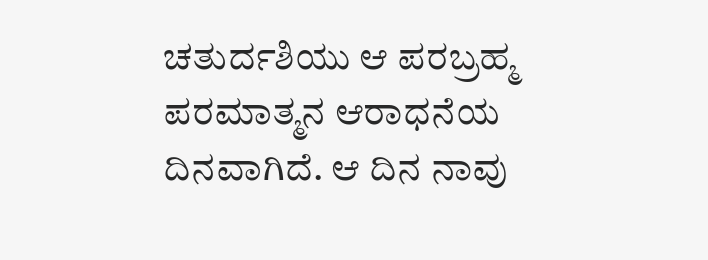ಚತುರ್ದಶಿಯು ಆ ಪರಬ್ರಹ್ಮ ಪರಮಾತ್ಮನ ಆರಾಧನೆಯ ದಿನವಾಗಿದೆ. ಆ ದಿನ ನಾವು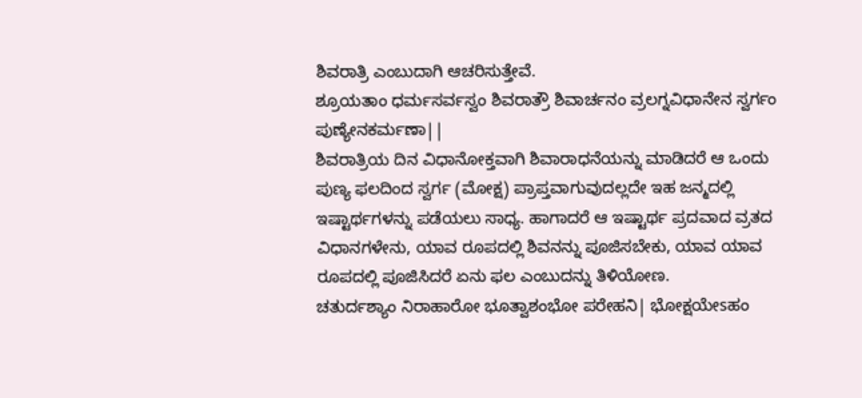ಶಿವರಾತ್ರಿ ಎಂಬುದಾಗಿ ಆಚರಿಸುತ್ತೇವೆ.
ಶ್ರೂಯತಾಂ ಧರ್ಮಸರ್ವಸ್ವಂ ಶಿವರಾತ್ರೌ ಶಿವಾರ್ಚನಂ ವ್ರಲಗ್ನವಿಧಾನೇನ ಸ್ವರ್ಗಂ ಪುಣ್ಯೇನಕರ್ಮಣಾ||
ಶಿವರಾತ್ರಿಯ ದಿನ ವಿಧಾನೋಕ್ತವಾಗಿ ಶಿವಾರಾಧನೆಯನ್ನು ಮಾಡಿದರೆ ಆ ಒಂದು ಪುಣ್ಯ ಫಲದಿಂದ ಸ್ವರ್ಗ (ಮೋಕ್ಷ) ಪ್ರಾಪ್ತವಾಗುವುದಲ್ಲದೇ ಇಹ ಜನ್ಮದಲ್ಲಿ ಇಷ್ಟಾರ್ಥಗಳನ್ನು ಪಡೆಯಲು ಸಾಧ್ಯ. ಹಾಗಾದರೆ ಆ ಇಷ್ಟಾರ್ಥ ಪ್ರದವಾದ ವ್ರತದ ವಿಧಾನಗಳೇನು, ಯಾವ ರೂಪದಲ್ಲಿ ಶಿವನನ್ನು ಪೂಜಿಸಬೇಕು, ಯಾವ ಯಾವ ರೂಪದಲ್ಲಿ ಪೂಜಿಸಿದರೆ ಏನು ಫಲ ಎಂಬುದನ್ನು ತಿಳಿಯೋಣ.
ಚತುರ್ದಶ್ಯಾಂ ನಿರಾಹಾರೋ ಭೂತ್ವಾಶಂಭೋ ಪರೇಹನಿ| ಭೋಕ್ಷಯೇsಹಂ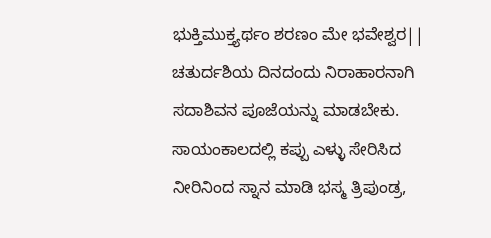ಭುಕ್ತಿಮುಕ್ತ್ಯರ್ಥಂ ಶರಣಂ ಮೇ ಭವೇಶ್ವರ||
ಚತುರ್ದಶಿಯ ದಿನದಂದು ನಿರಾಹಾರನಾಗಿ ಸದಾಶಿವನ ಪೂಜೆಯನ್ನು ಮಾಡಬೇಕು. ಸಾಯಂಕಾಲದಲ್ಲಿ ಕಪ್ಪು ಎಳ್ಳು ಸೇರಿಸಿದ ನೀರಿನಿಂದ ಸ್ನಾನ ಮಾಡಿ ಭಸ್ಮ ತ್ರಿಪುಂಡ್ರ,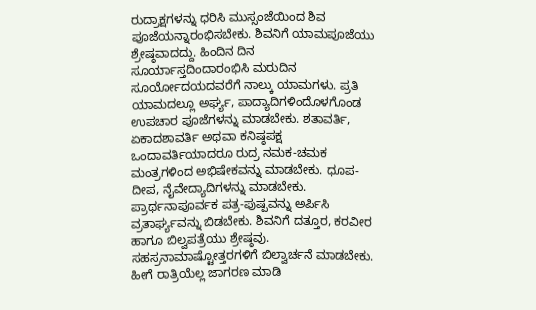ರುದ್ರಾಕ್ಷಗಳನ್ನು ಧರಿಸಿ ಮುಸ್ಸಂಜೆಯಿಂದ ಶಿವ ಪೂಜೆಯನ್ನಾರಂಭಿಸಬೇಕು. ಶಿವನಿಗೆ ಯಾಮಪೂಜೆಯು ಶ್ರೇಷ್ಠವಾದದ್ದು. ಹಿಂದಿನ ದಿನ ಸೂರ್ಯಾಸ್ತದಿಂದಾರಂಭಿಸಿ ಮರುದಿನ ಸೂರ್ಯೋದಯದವರೆಗೆ ನಾಲ್ಕು ಯಾಮಗಳು. ಪ್ರತಿ ಯಾಮದಲ್ಲೂ ಅರ್ಘ್ಯ, ಪಾದ್ಯಾದಿಗಳಿಂದೊಳಗೊಂಡ ಉಪಚಾರ ಪೂಜೆಗಳನ್ನು ಮಾಡಬೇಕು. ಶತಾವರ್ತಿ, ಏಕಾದಶಾವರ್ತಿ ಅಥವಾ ಕನಿಷ್ಠಪಕ್ಷ ಒಂದಾವರ್ತಿಯಾದರೂ ರುದ್ರ ನಮಕ-ಚಮಕ ಮಂತ್ರಗಳಿಂದ ಅಭಿಷೇಕವನ್ನು ಮಾಡಬೇಕು. ಧೂಪ-ದೀಪ, ನೈವೇದ್ಯಾದಿಗಳನ್ನು ಮಾಡಬೇಕು. ಪ್ರಾರ್ಥನಾಪೂರ್ವಕ ಪತ್ರ-ಪುಷ್ಪವನ್ನು ಅರ್ಪಿಸಿ ವ್ರತಾರ್ಘ್ಯವನ್ನು ಬಿಡಬೇಕು. ಶಿವನಿಗೆ ದತ್ತೂರ, ಕರವೀರ ಹಾಗೂ ಬಿಲ್ವಪತ್ರೆಯು ಶ್ರೇಷ್ಠವು. ಸಹಸ್ರನಾಮಾಷ್ಟೋತ್ತರಗಳಿಗೆ ಬಿಲ್ವಾರ್ಚನೆ ಮಾಡಬೇಕು. ಹೀಗೆ ರಾತ್ರಿಯೆಲ್ಲ ಜಾಗರಣ ಮಾಡಿ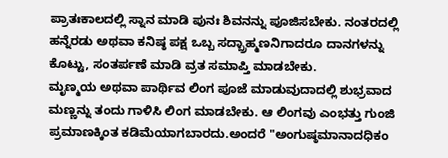ಪ್ರಾತಃಕಾಲದಲ್ಲಿ ಸ್ನಾನ ಮಾಡಿ ಪುನಃ ಶಿವನನ್ನು ಪೂಜಿಸಬೇಕು. ನಂತರದಲ್ಲಿ ಹನ್ನೆರಡು ಅಥವಾ ಕನಿಷ್ಠ ಪಕ್ಷ ಒಬ್ಬ ಸದ್ಬ್ರಾಹ್ಮಣನಿಗಾದರೂ ದಾನಗಳನ್ನು ಕೊಟ್ಟು, ಸಂತರ್ಪಣೆ ಮಾಡಿ ವ್ರತ ಸಮಾಪ್ತಿ ಮಾಡಬೇಕು.
ಮೃಣ್ಮಯ ಅಥವಾ ಪಾರ್ಥಿವ ಲಿಂಗ ಪೂಜೆ ಮಾಡುವುದಾದಲ್ಲಿ ಶುಭ್ರವಾದ ಮಣ್ಣನ್ನು ತಂದು ಗಾಳಿಸಿ ಲಿಂಗ ಮಾಡಬೇಕು. ಆ ಲಿಂಗವು ಎಂಭತ್ತು ಗುಂಜಿ ಪ್ರಮಾಣಕ್ಕಿಂತ ಕಡಿಮೆಯಾಗಬಾರದು.ಅಂದರೆ "ಅಂಗುಷ್ಠಮಾನಾದಧಿಕಂ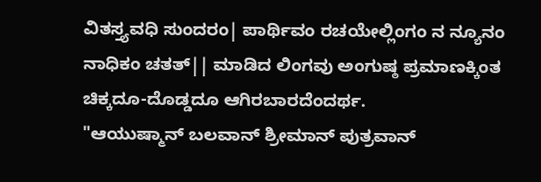ವಿತಸ್ತ್ಯವಧಿ ಸುಂದರಂ| ಪಾರ್ಥಿವಂ ರಚಯೇಲ್ಲಿಂಗಂ ನ ನ್ಯೂನಂ ನಾಧಿಕಂ ಚತತ್|| ಮಾಡಿದ ಲಿಂಗವು ಅಂಗುಷ್ಠ ಪ್ರಮಾಣಕ್ಕಿಂತ ಚಿಕ್ಕದೂ-ದೊಡ್ಡದೂ ಆಗಿರಬಾರದೆಂದರ್ಥ.
"ಆಯುಷ್ಮಾನ್ ಬಲವಾನ್ ಶ್ರೀಮಾನ್ ಪುತ್ರವಾನ್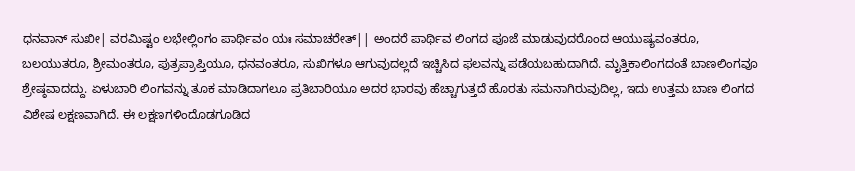ಧನವಾನ್ ಸುಖೀ| ವರಮಿಷ್ಟಂ ಲಭೇಲ್ಲಿಂಗಂ ಪಾರ್ಥಿವಂ ಯಃ ಸಮಾಚರೇತ್|| ಅಂದರೆ ಪಾರ್ಥಿವ ಲಿಂಗದ ಪೂಜೆ ಮಾಡುವುದರೊಂದ ಆಯುಷ್ಯವಂತರೂ, ಬಲಯುತರೂ, ಶ್ರೀಮಂತರೂ, ಪುತ್ರಪ್ರಾಪ್ತಿಯೂ, ಧನವಂತರೂ, ಸುಖಿಗಳೂ ಆಗುವುದಲ್ಲದೆ ಇಚ್ಚಿಸಿದ ಫಲವನ್ನು ಪಡೆಯಬಹುದಾಗಿದೆ. ಮೃತ್ತಿಕಾಲಿಂಗದಂತೆ ಬಾಣಲಿಂಗವೂ ಶ್ರೇಷ್ಠವಾದದ್ದು. ಏಳುಬಾರಿ ಲಿಂಗವನ್ನು ತೂಕ ಮಾಡಿದಾಗಲೂ ಪ್ರತಿಬಾರಿಯೂ ಅದರ ಭಾರವು ಹೆಚ್ಚಾಗುತ್ತದೆ ಹೊರತು ಸಮನಾಗಿರುವುದಿಲ್ಲ, ಇದು ಉತ್ತಮ ಬಾಣ ಲಿಂಗದ ವಿಶೇಷ ಲಕ್ಷಣವಾಗಿದೆ. ಈ ಲಕ್ಷಣಗಳಿಂದೊಡಗೂಡಿದ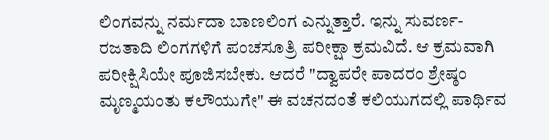ಲಿಂಗವನ್ನು ನರ್ಮದಾ ಬಾಣಲಿಂಗ ಎನ್ನುತ್ತಾರೆ. ಇನ್ನು ಸುವರ್ಣ-ರಜತಾದಿ ಲಿಂಗಗಳಿಗೆ ಪಂಚಸೂತ್ರಿ ಪರೀಕ್ಷಾ ಕ್ರಮವಿದೆ. ಆ ಕ್ರಮವಾಗಿ ಪರೀಕ್ಷಿಸಿಯೇ ಪೂಜಿಸಬೇಕು. ಆದರೆ "ದ್ವಾಪರೇ ಪಾದರಂ ಶ್ರೇಷ್ಠಂ ಮೃಣ್ಮಯಂತು ಕಲೌಯುಗೇ" ಈ ವಚನದಂತೆ ಕಲಿಯುಗದಲ್ಲಿ ಪಾರ್ಥಿವ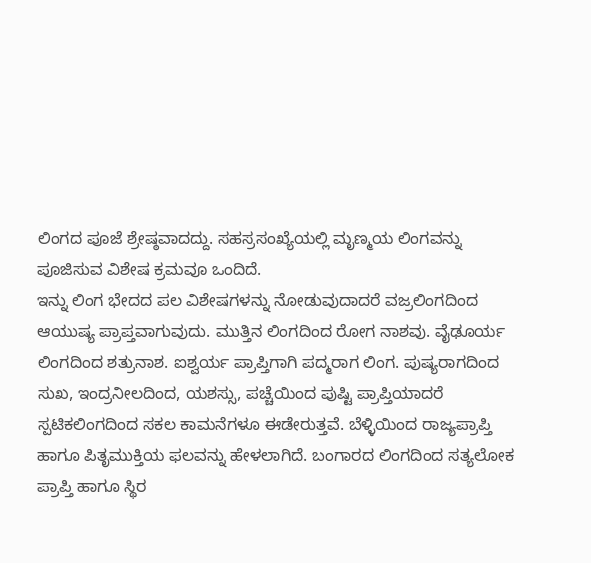ಲಿಂಗದ ಪೂಜೆ ಶ್ರೇಷ್ಠವಾದದ್ದು. ಸಹಸ್ರಸಂಖ್ಯೆಯಲ್ಲಿ ಮೃಣ್ಮಯ ಲಿಂಗವನ್ನು ಪೂಜಿಸುವ ವಿಶೇಷ ಕ್ರಮವೂ ಒಂದಿದೆ.
ಇನ್ನು ಲಿಂಗ ಭೇದದ ಪಲ ವಿಶೇಷಗಳನ್ನು ನೋಡುವುದಾದರೆ ವಜ್ರಲಿಂಗದಿಂದ ಆಯುಷ್ಯ ಪ್ರಾಪ್ತವಾಗುವುದು. ಮುತ್ತಿನ ಲಿಂಗದಿಂದ ರೋಗ ನಾಶವು. ವೈಢೂರ್ಯ ಲಿಂಗದಿಂದ ಶತ್ರುನಾಶ. ಐಶ್ವರ್ಯ ಪ್ರಾಪ್ತಿಗಾಗಿ ಪದ್ಮರಾಗ ಲಿಂಗ. ಪುಷ್ಯರಾಗದಿಂದ ಸುಖ, ಇಂದ್ರನೀಲದಿಂದ, ಯಶಸ್ಸು, ಪಚ್ಚೆಯಿಂದ ಪುಷ್ಟಿ ಪ್ರಾಪ್ತಿಯಾದರೆ ಸ್ಪಟಿಕಲಿಂಗದಿಂದ ಸಕಲ ಕಾಮನೆಗಳೂ ಈಡೇರುತ್ತವೆ. ಬೆಳ್ಳಿಯಿಂದ ರಾಜ್ಯಪ್ರಾಪ್ತಿ ಹಾಗೂ ಪಿತೃಮುಕ್ತಿಯ ಫಲವನ್ನು ಹೇಳಲಾಗಿದೆ. ಬಂಗಾರದ ಲಿಂಗದಿಂದ ಸತ್ಯಲೋಕ ಪ್ರಾಪ್ತಿ ಹಾಗೂ ಸ್ಥಿರ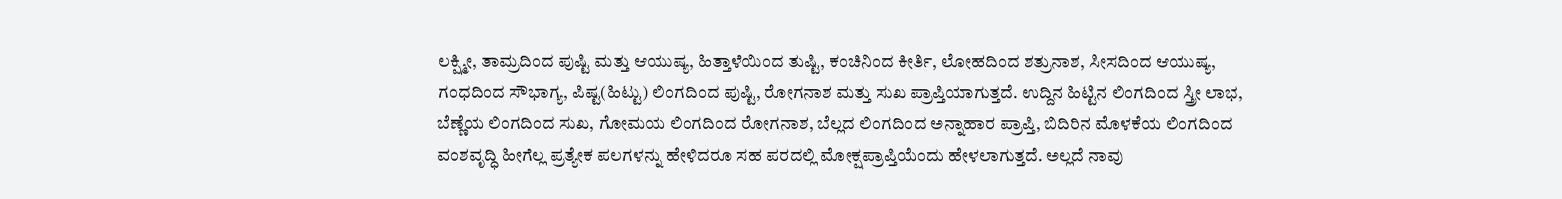ಲಕ್ಷ್ಮೀ, ತಾಮ್ರದಿಂದ ಪುಷ್ಟಿ ಮತ್ತು ಆಯುಷ್ಯ, ಹಿತ್ತಾಳೆಯಿಂದ ತುಷ್ಟಿ, ಕಂಚಿನಿಂದ ಕೀರ್ತಿ, ಲೋಹದಿಂದ ಶತ್ರುನಾಶ, ಸೀಸದಿಂದ ಆಯುಷ್ಯ, ಗಂಧದಿಂದ ಸೌಭಾಗ್ಯ, ಪಿಷ್ಟ(ಹಿಟ್ಟು) ಲಿಂಗದಿಂದ ಪುಷ್ಟಿ, ರೋಗನಾಶ ಮತ್ತು ಸುಖ ಪ್ರಾಪ್ತಿಯಾಗುತ್ತದೆ. ಉದ್ದಿನ ಹಿಟ್ಟಿನ ಲಿಂಗದಿಂದ ಸ್ತ್ರೀ ಲಾಭ, ಬೆಣ್ಣೆಯ ಲಿಂಗದಿಂದ ಸುಖ, ಗೋಮಯ ಲಿಂಗದಿಂದ ರೋಗನಾಶ, ಬೆಲ್ಲದ ಲಿಂಗದಿಂದ ಅನ್ನಾಹಾರ ಪ್ರಾಪ್ತಿ, ಬಿದಿರಿನ ಮೊಳಕೆಯ ಲಿಂಗದಿಂದ ವಂಶವೃದ್ಧಿ ಹೀಗೆಲ್ಲ ಪ್ರತ್ಯೇಕ ಪಲಗಳನ್ನು ಹೇಳಿದರೂ ಸಹ ಪರದಲ್ಲಿ ಮೋಕ್ಷಪ್ರಾಪ್ತಿಯೆಂದು ಹೇಳಲಾಗುತ್ತದೆ. ಅಲ್ಲದೆ ನಾವು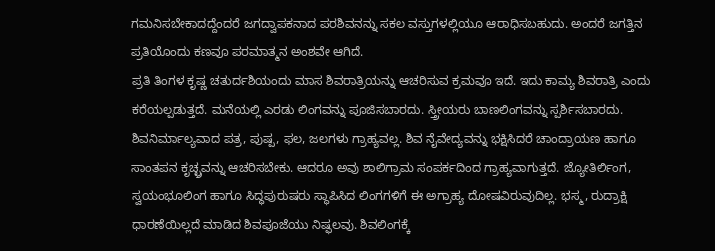ಗಮನಿಸಬೇಕಾದದ್ದೆಂದರೆ ಜಗದ್ವಾಪಕನಾದ ಪರಶಿವನನ್ನು ಸಕಲ ವಸ್ತುಗಳಲ್ಲಿಯೂ ಆರಾಧಿಸಬಹುದು. ಅಂದರೆ ಜಗತ್ತಿನ ಪ್ರತಿಯೊಂದು ಕಣವೂ ಪರಮಾತ್ಮನ ಅಂಶವೇ ಆಗಿದೆ.
ಪ್ರತಿ ತಿಂಗಳ ಕೃಷ್ಣ ಚತುರ್ದಶಿಯಂದು ಮಾಸ ಶಿವರಾತ್ರಿಯನ್ನು ಆಚರಿಸುವ ಕ್ರಮವೂ ಇದೆ. ಇದು ಕಾಮ್ಯ ಶಿವರಾತ್ರಿ ಎಂದು ಕರೆಯಲ್ಪಡುತ್ತದೆ. ಮನೆಯಲ್ಲಿ ಎರಡು ಲಿಂಗವನ್ನು ಪೂಜಿಸಬಾರದು. ಸ್ತ್ರೀಯರು ಬಾಣಲಿಂಗವನ್ನು ಸ್ಪರ್ಶಿಸಬಾರದು. ಶಿವನಿರ್ಮಾಲ್ಯವಾದ ಪತ್ರ, ಪುಷ್ಪ, ಫಲ, ಜಲಗಳು ಗ್ರಾಹ್ಯವಲ್ಲ. ಶಿವ ನೈವೇದ್ಯವನ್ನು ಭಕ್ಷಿಸಿದರೆ ಚಾಂದ್ರಾಯಣ ಹಾಗೂ ಸಾಂತಪನ ಕೃಚ್ಛ್ರವನ್ನು ಆಚರಿಸಬೇಕು. ಆದರೂ ಅವು ಶಾಲಿಗ್ರಾಮ ಸಂಪರ್ಕದಿಂದ ಗ್ರಾಹ್ಯವಾಗುತ್ತದೆ. ಜ್ಯೋತಿರ್ಲಿಂಗ, ಸ್ವಯಂಭೂಲಿಂಗ ಹಾಗೂ ಸಿದ್ಧಪುರುಷರು ಸ್ಥಾಪಿಸಿದ ಲಿಂಗಗಳಿಗೆ ಈ ಅಗ್ರಾಹ್ಯ ದೋಷವಿರುವುದಿಲ್ಲ. ಭಸ್ಮ, ರುದ್ರಾಕ್ಷಿ ಧಾರಣೆಯಿಲ್ಲದೆ ಮಾಡಿದ ಶಿವಪೂಜೆಯು ನಿಷ್ಫಲವು. ಶಿವಲಿಂಗಕ್ಕೆ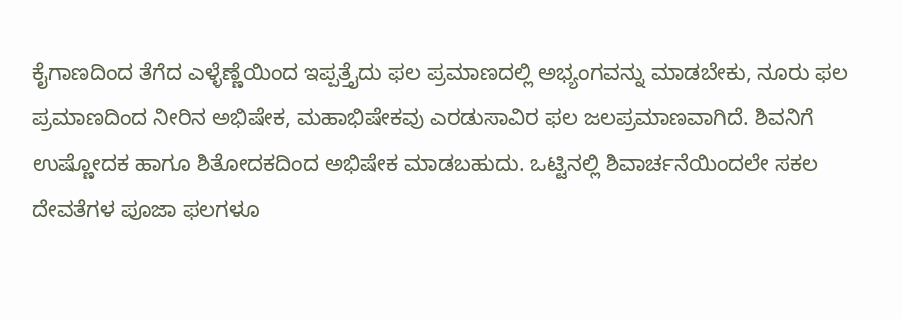ಕೈಗಾಣದಿಂದ ತೆಗೆದ ಎಳ್ಳೆಣ್ಣೆಯಿಂದ ಇಪ್ಪತ್ತೈದು ಫಲ ಪ್ರಮಾಣದಲ್ಲಿ ಅಭ್ಯಂಗವನ್ನು ಮಾಡಬೇಕು, ನೂರು ಫಲ ಪ್ರಮಾಣದಿಂದ ನೀರಿನ ಅಭಿಷೇಕ, ಮಹಾಭಿಷೇಕವು ಎರಡುಸಾವಿರ ಫಲ ಜಲಪ್ರಮಾಣವಾಗಿದೆ. ಶಿವನಿಗೆ ಉಷ್ಣೋದಕ ಹಾಗೂ ಶಿತೋದಕದಿಂದ ಅಭಿಷೇಕ ಮಾಡಬಹುದು. ಒಟ್ಟಿನಲ್ಲಿ ಶಿವಾರ್ಚನೆಯಿಂದಲೇ ಸಕಲ ದೇವತೆಗಳ ಪೂಜಾ ಫಲಗಳೂ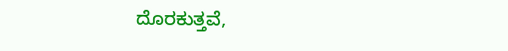ದೊರಕುತ್ತವೆ,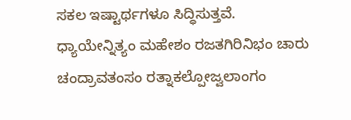ಸಕಲ ಇಷ್ಟಾರ್ಥಗಳೂ ಸಿದ್ಧಿಸುತ್ತವೆ.
ಧ್ಯಾಯೇನ್ನಿತ್ಯಂ ಮಹೇಶಂ ರಜತಗಿರಿನಿಭಂ ಚಾರು ಚಂದ್ರಾವತಂಸಂ ರತ್ನಾಕಲ್ಪೋಜ್ವಲಾಂಗಂ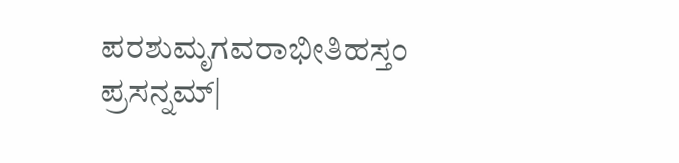ಪರಶುಮೃಗವರಾಭೀತಿಹಸ್ತಂ ಪ್ರಸನ್ನಮ್|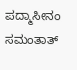ಪದ್ಮಾಸೀನಂ ಸಮಂತಾತ್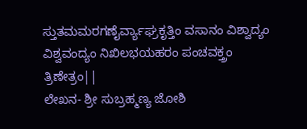ಸ್ತುತಮಮರಗಣೈರ್ವ್ಯಾಘ್ರಕೃತ್ತಿಂ ವಸಾನಂ ವಿಶ್ವಾದ್ಯಂ ವಿಶ್ವವಂದ್ಯಂ ನಿಖಿಲಭಯಹರಂ ಪಂಚವಕ್ತ್ರಂ ತ್ರಿಣೇತ್ರಂ||
ಲೇಖನ- ಶ್ರೀ ಸುಬ್ರಹ್ಮಣ್ಯ ಜೋಶಿ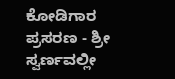ಕೋಡಿಗಾರ
ಪ್ರಸರಣ - ಶ್ರೀ ಸ್ವರ್ಣವಲ್ಲೀ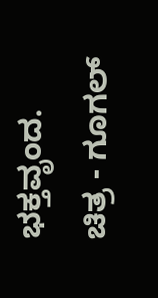ಭಕ್ತವೃಂದ.
ಚಿತ್ರ - ಗೂಗಲ್